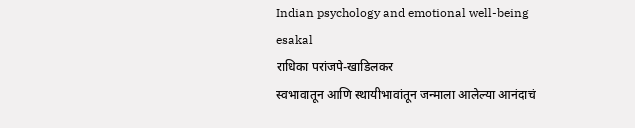Indian psychology and emotional well-being
esakal
राधिका परांजपे-खाडिलकर
स्वभावातून आणि स्थायीभावांतून जन्माला आलेल्या आनंदाचं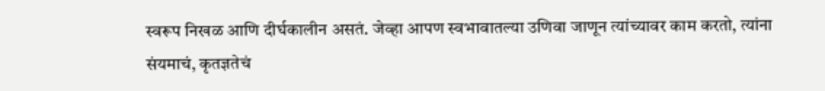स्वरूप निखळ आणि दीर्घकालीन असतं. जेव्हा आपण स्वभावातल्या उणिवा जाणून त्यांच्यावर काम करतो, त्यांना संयमाचं, कृतज्ञतेचं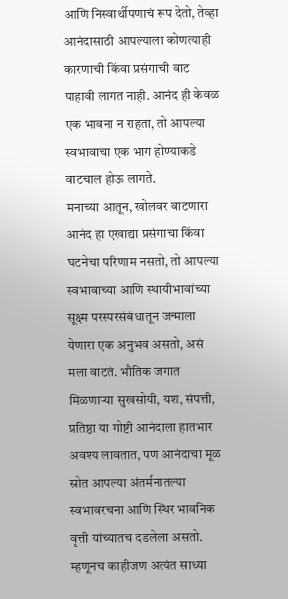आणि निस्वार्थीपणाचं रूप देतो, तेव्हा आनंदासाठी आपल्याला कोणत्याही कारणाची किंवा प्रसंगाची वाट पाहावी लागत नाही. आनंद ही केवळ एक भावना न राहता, तो आपल्या स्वभावाचा एक भाग होण्याकडे वाटचाल होऊ लागते.
मनाच्या आतून, खोलवर वाटणारा आनंद हा एखाद्या प्रसंगाचा किंवा घटनेचा परिणाम नसतो, तो आपल्या स्वभावाच्या आणि स्थायीभावांच्या सूक्ष्म परस्परसंबंधातून जन्माला येणारा एक अनुभव असतो, असं मला वाटतं. भौतिक जगात मिळणाऱ्या सुखसोयी, यश, संपत्ती, प्रतिष्ठा या गोष्टी आनंदाला हातभार अवश्य लावतात, पण आनंदाचा मूळ स्रोत आपल्या अंतर्मनातल्या स्वभावरचना आणि स्थिर भावनिक वृत्ती यांच्यातच दडलेला असतो. म्हणूनच काहीजण अत्यंत साध्या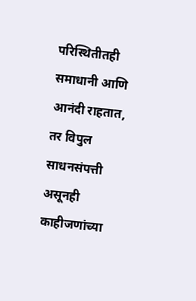परिस्थितीतही समाधानी आणि आनंदी राहतात, तर विपुल साधनसंपत्ती असूनही काहीजणांच्या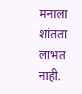मनाला शांतता लाभत नाही.